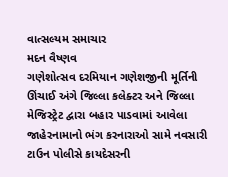વાત્સલ્યમ સમાચાર
મદન વૈષ્ણવ
ગણેશોત્સવ દરમિયાન ગણેશજીની મૂર્તિની ઊંચાઈ અંગે જિલ્લા કલેક્ટર અને જિલ્લા મેજિસ્ટ્રેટ દ્વારા બહાર પાડવામાં આવેલા જાહેરનામાનો ભંગ કરનારાઓ સામે નવસારી ટાઉન પોલીસે કાયદેસરની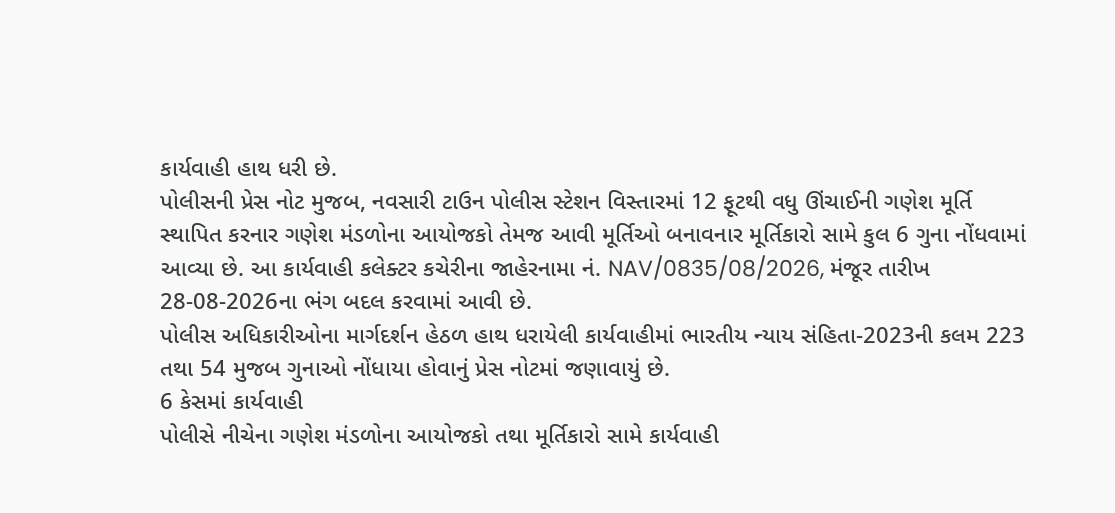કાર્યવાહી હાથ ધરી છે.
પોલીસની પ્રેસ નોટ મુજબ, નવસારી ટાઉન પોલીસ સ્ટેશન વિસ્તારમાં 12 ફૂટથી વધુ ઊંચાઈની ગણેશ મૂર્તિ સ્થાપિત કરનાર ગણેશ મંડળોના આયોજકો તેમજ આવી મૂર્તિઓ બનાવનાર મૂર્તિકારો સામે કુલ 6 ગુના નોંધવામાં આવ્યા છે. આ કાર્યવાહી કલેક્ટર કચેરીના જાહેરનામા નં. NAV/0835/08/2026, મંજૂર તારીખ 28-08-2026ના ભંગ બદલ કરવામાં આવી છે.
પોલીસ અધિકારીઓના માર્ગદર્શન હેઠળ હાથ ધરાયેલી કાર્યવાહીમાં ભારતીય ન્યાય સંહિતા-2023ની કલમ 223 તથા 54 મુજબ ગુનાઓ નોંધાયા હોવાનું પ્રેસ નોટમાં જણાવાયું છે.
6 કેસમાં કાર્યવાહી
પોલીસે નીચેના ગણેશ મંડળોના આયોજકો તથા મૂર્તિકારો સામે કાર્યવાહી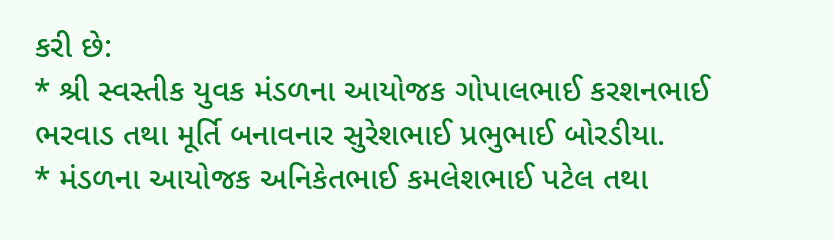કરી છે:
* શ્રી સ્વસ્તીક યુવક મંડળના આયોજક ગોપાલભાઈ કરશનભાઈ ભરવાડ તથા મૂર્તિ બનાવનાર સુરેશભાઈ પ્રભુભાઈ બોરડીયા.
* મંડળના આયોજક અનિકેતભાઈ કમલેશભાઈ પટેલ તથા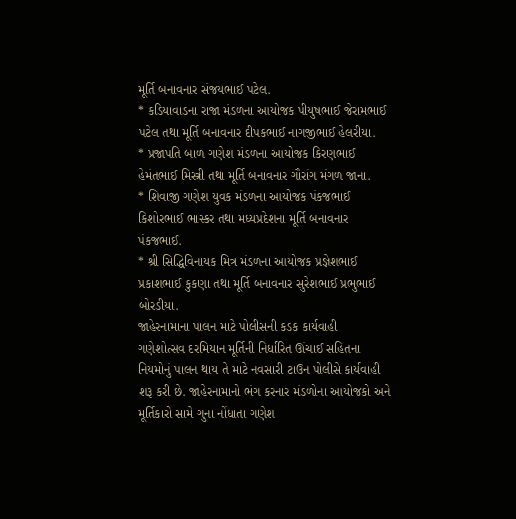મૂર્તિ બનાવનાર સંજયભાઈ પટેલ.
* કડિયાવાડના રાજા મંડળના આયોજક પીયુષભાઈ જેરામભાઈ પટેલ તથા મૂર્તિ બનાવનાર દીપકભાઈ નાગજીભાઈ હેલરીયા.
* પ્રજાપતિ બાળ ગણેશ મંડળના આયોજક કિરણભાઈ હેમંતભાઈ મિસ્ત્રી તથા મૂર્તિ બનાવનાર ગૌરાંગ મંગળ જાના.
* શિવાજી ગણેશ યુવક મંડળના આયોજક પંકજભાઈ કિશોરભાઈ ભાસ્કર તથા મધ્યપ્રદેશના મૂર્તિ બનાવનાર પંકજભાઈ.
* શ્રી સિદ્ધિવિનાયક મિત્ર મંડળના આયોજક પ્રજ્ઞેશભાઈ પ્રકાશભાઈ કુકણા તથા મૂર્તિ બનાવનાર સુરેશભાઈ પ્રભુભાઈ બોરડીયા.
જાહેરનામાના પાલન માટે પોલીસની કડક કાર્યવાહી
ગણેશોત્સવ દરમિયાન મૂર્તિની નિર્ધારિત ઊંચાઈ સહિતના નિયમોનું પાલન થાય તે માટે નવસારી ટાઉન પોલીસે કાર્યવાહી શરૂ કરી છે. જાહેરનામાનો ભંગ કરનાર મંડળોના આયોજકો અને મૂર્તિકારો સામે ગુના નોંધાતા ગણેશ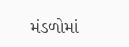મંડળોમાં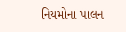નિયમોના પાલન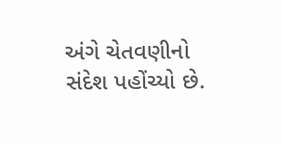અંગે ચેતવણીનો સંદેશ પહોંચ્યો છે.